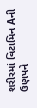શરીરમાં વિટામિન Aની ઉણપને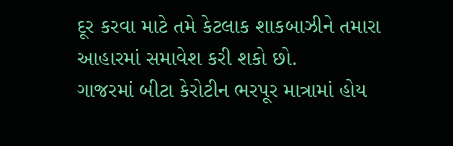દૂર કરવા માટે તમે કેટલાક શાકબાઝીને તમારા આહારમાં સમાવેશ કરી શકો છો.
ગાજરમાં બીટા કેરોટીન ભરપૂર માત્રામાં હોય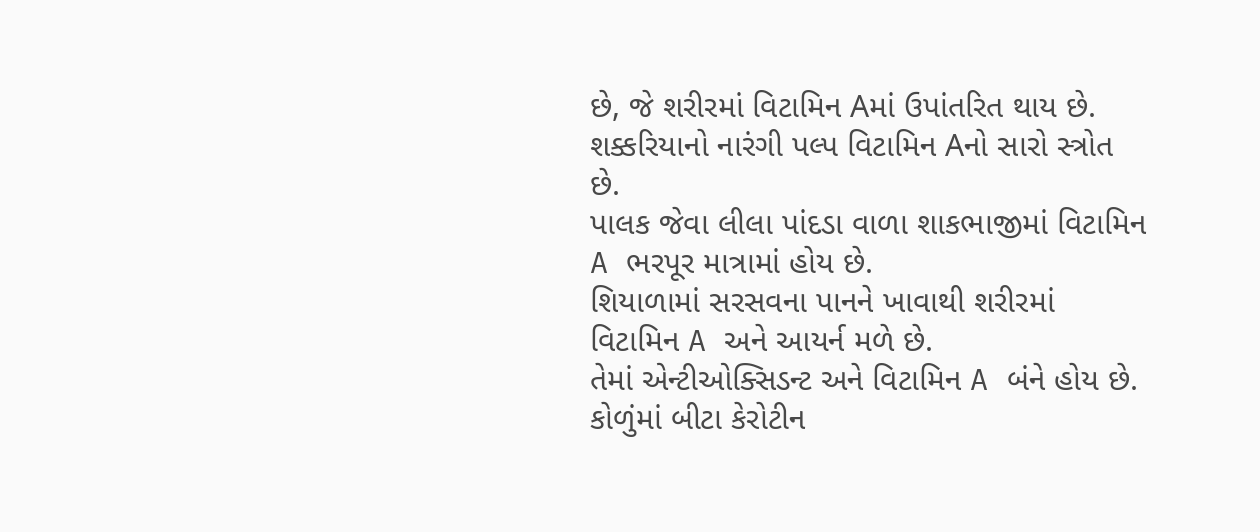છે, જે શરીરમાં વિટામિન Aમાં ઉપાંતરિત થાય છે.
શક્કરિયાનો નારંગી પલ્પ વિટામિન Aનો સારો સ્ત્રોત છે.
પાલક જેવા લીલા પાંદડા વાળા શાકભાજીમાં વિટામિન A ભરપૂર માત્રામાં હોય છે.
શિયાળામાં સરસવના પાનને ખાવાથી શરીરમાં વિટામિન A અને આયર્ન મળે છે.
તેમાં એન્ટીઓક્સિડન્ટ અને વિટામિન A બંને હોય છે.
કોળુંમાં બીટા કેરોટીન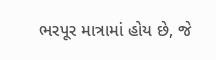ભરપૂર માત્રામાં હોય છે, જે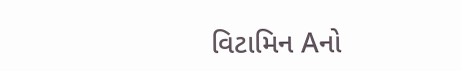વિટામિન Aનો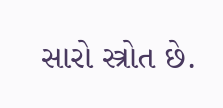સારો સ્ત્રોત છે.